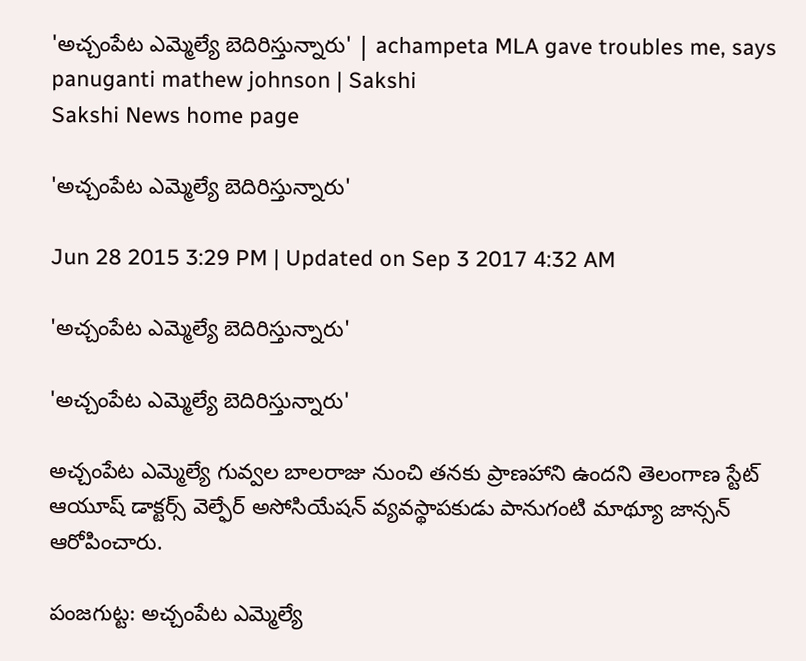'అచ్చంపేట ఎమ్మెల్యే బెదిరిస్తున్నారు' | achampeta MLA gave troubles me, says panuganti mathew johnson | Sakshi
Sakshi News home page

'అచ్చంపేట ఎమ్మెల్యే బెదిరిస్తున్నారు'

Jun 28 2015 3:29 PM | Updated on Sep 3 2017 4:32 AM

'అచ్చంపేట ఎమ్మెల్యే బెదిరిస్తున్నారు'

'అచ్చంపేట ఎమ్మెల్యే బెదిరిస్తున్నారు'

అచ్చంపేట ఎమ్మెల్యే గువ్వల బాలరాజు నుంచి తనకు ప్రాణహాని ఉందని తెలంగాణ స్టేట్ ఆయూష్ డాక్టర్స్ వెల్ఫేర్ అసోసియేషన్ వ్యవస్థాపకుడు పానుగంటి మాథ్యూ జాన్సన్ ఆరోపించారు.

పంజగుట్ట: అచ్చంపేట ఎమ్మెల్యే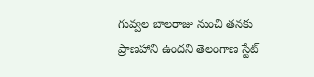గువ్వల బాలరాజు నుంచి తనకు ప్రాణహాని ఉందని తెలంగాణ స్టేట్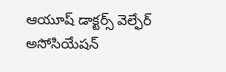ఆయూష్ డాక్టర్స్ వెల్ఫేర్ అసోసియేషన్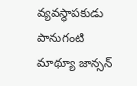వ్యవస్థాపకుడు పానుగంటి మాథ్యూ జాన్సన్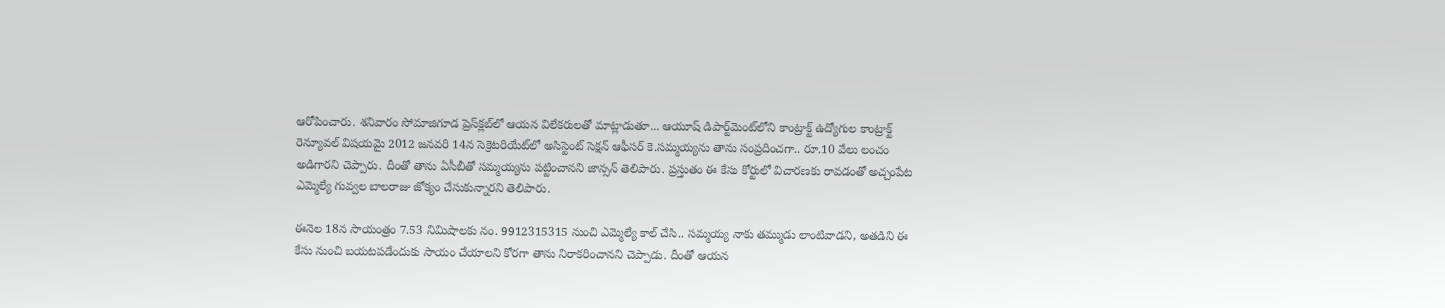ఆరోపించారు. శనివారం సోమాజిగూడ ప్రెస్‌క్లబ్‌లో ఆయన విలేకరులతో మాట్లాడుతూ... ఆయూష్ డిపార్ట్‌మెంట్‌లోని కాంట్రాక్ట్ ఉద్యోగుల కాంట్రాక్ట్ రెన్యూవల్ విషయమై 2012 జనవరి 14న సెక్రెటరియేట్‌లో అసిస్టెంట్ సెక్షన్ ఆఫీసర్ కె.సమ్మయ్యను తాను సంప్రదించగా.. రూ.10 వేలు లంచం అడిగారని చెప్పారు. దీంతో తాను ఏసీబీతో సమ్మయ్యను పట్టించానని జాన్సన్ తెలిపారు. ప్రస్తుతం ఈ కేసు కోర్టులో విచారణకు రావడంతో అచ్చంపేట ఎమ్మెల్యే గువ్వల బాలరాజు జోక్యం చేసుకున్నారని తెలిపారు.

ఈనెల 18న సాయంత్రం 7.53 నిమిషాలకు నం. 9912315315 నుంచి ఎమ్మెల్యే కాల్ చేసి.. సమ్మయ్య నాకు తమ్ముడు లాంటివాడని, అతడిని ఈ కేసు నుంచి బయటపడేందుకు సాయం చేయాలని కోరగా తాను నిరాకరించానని చెప్పాడు. దీంతో ఆయన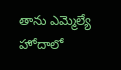తాను ఎమ్మెల్యే హోదాలో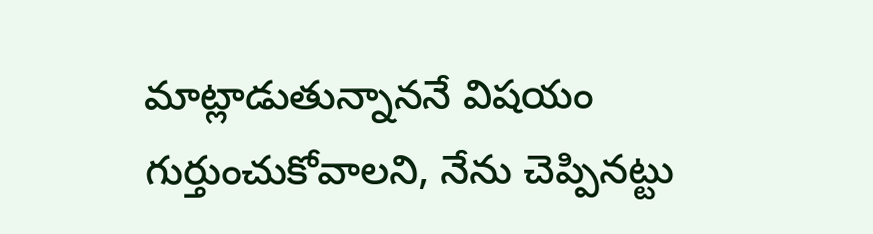మాట్లాడుతున్నాననే విషయం గుర్తుంచుకోవాలని, నేను చెప్పినట్టు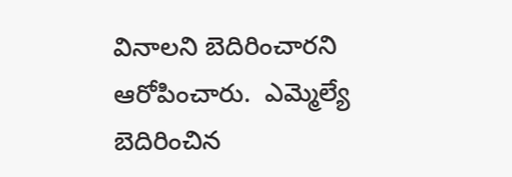వినాలని బెదిరించారని ఆరోపించారు.  ఎమ్మెల్యే బెదిరించిన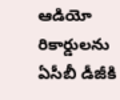ఆడియో రికార్డులను ఏసీబీ డీజీకి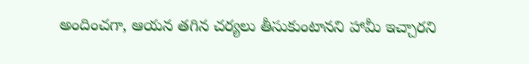అందించగా, ఆయన తగిన చర్యలు తీసుకుంటానని హామీ ఇచ్చారని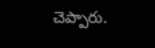చెప్పారు.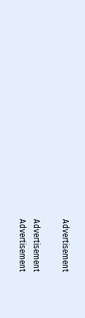Advertisement

Advertisement
Advertisement